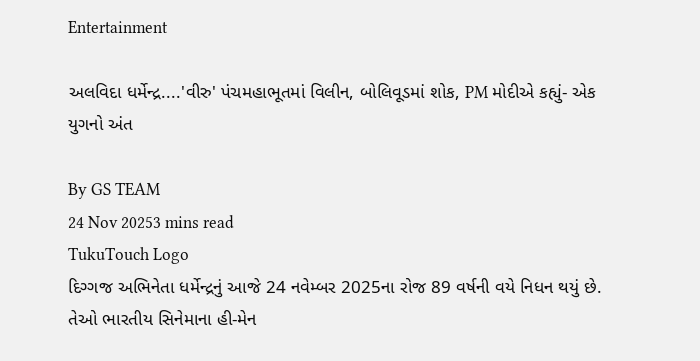Entertainment

અલવિદા ધર્મેન્દ્ર....'વીરુ' પંચમહાભૂતમાં વિલીન, બોલિવૂડમાં શોક, PM મોદીએ કહ્યું- એક યુગનો અંત

By GS TEAM
24 Nov 20253 mins read
TukuTouch Logo
દિગ્ગજ અભિનેતા ધર્મેન્દ્રનું આજે 24 નવેમ્બર 2025ના રોજ 89 વર્ષની વયે નિધન થયું છે. તેઓ ભારતીય સિનેમાના હી-મેન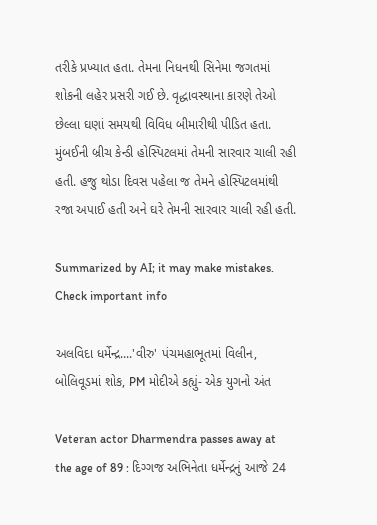તરીકે પ્રખ્યાત હતા. તેમના નિધનથી સિનેમા જગતમાં શોકની લહેર પ્રસરી ગઈ છે. વૃદ્ધાવસ્થાના કારણે તેઓ છેલ્લા ઘણાં સમયથી વિવિધ બીમારીથી પીડિત હતા. મુંબઈની બ્રીચ કેન્ડી હોસ્પિટલમાં તેમની સારવાર ચાલી રહી હતી. હજુ થોડા દિવસ પહેલા જ તેમને હોસ્પિટલમાંથી રજા અપાઈ હતી અને ઘરે તેમની સારવાર ચાલી રહી હતી.

Summarized by AI; it may make mistakes. Check important info

અલવિદા ધર્મેન્દ્ર....'વીરુ' પંચમહાભૂતમાં વિલીન, બોલિવૂડમાં શોક, PM મોદીએ કહ્યું- એક યુગનો અંત

Veteran actor Dharmendra passes away at the age of 89 : દિગ્ગજ અભિનેતા ધર્મેન્દ્રનું આજે 24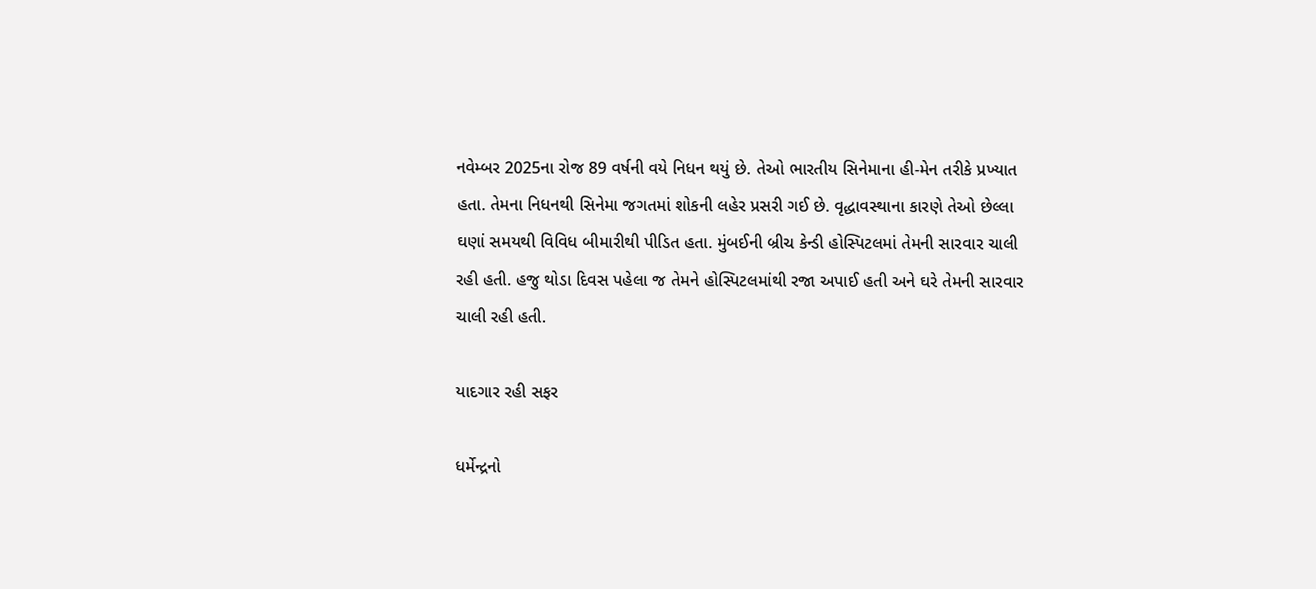નવેમ્બર 2025ના રોજ 89 વર્ષની વયે નિધન થયું છે. તેઓ ભારતીય સિનેમાના હી-મેન તરીકે પ્રખ્યાત હતા. તેમના નિધનથી સિનેમા જગતમાં શોકની લહેર પ્રસરી ગઈ છે. વૃદ્ધાવસ્થાના કારણે તેઓ છેલ્લા ઘણાં સમયથી વિવિધ બીમારીથી પીડિત હતા. મુંબઈની બ્રીચ કેન્ડી હોસ્પિટલમાં તેમની સારવાર ચાલી રહી હતી. હજુ થોડા દિવસ પહેલા જ તેમને હોસ્પિટલમાંથી રજા અપાઈ હતી અને ઘરે તેમની સારવાર ચાલી રહી હતી.

યાદગાર રહી સફર

ધર્મેન્દ્રનો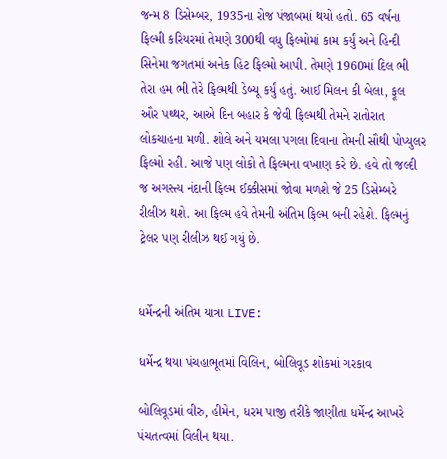જન્મ 8 ડિસેમ્બર, 1935ના રોજ પંજાબમાં થયો હતો. 65 વર્ષના ફિલ્મી કરિયરમાં તેમણે 300થી વધુ ફિલ્મોમાં કામ કર્યું અને હિન્દી સિનેમા જગતમાં અનેક હિટ ફિલ્મો આપી. તેમણે 1960માં દિલ ભી તેરા હમ ભી તેરે ફિલ્મથી ડેબ્યૂ કર્યું હતું. આઈ મિલન કી બેલા, ફૂલ ઔર પથ્થર, આએ દિન બહાર કે જેવી ફિલ્મથી તેમને રાતોરાત લોકચાહના મળી. શોલે અને યમલા પગલા દિવાના તેમની સૌથી પોપ્યુલર ફિલ્મો રહી. આજે પણ લોકો તે ફિલ્મના વખાણ કરે છે. હવે તો જલ્દી જ અગસ્ત્ય નંદાની ફિલ્મ ઈક્કીસમાં જોવા મળશે જે 25 ડિસેમ્બરે રીલીઝ થશે. આ ફિલ્મ હવે તેમની અંતિમ ફિલ્મ બની રહેશે. ફિલ્મનું ટ્રેલર પણ રીલીઝ થઈ ગયું છે.


ધર્મેન્દ્રની અંતિમ યાત્રા LIVE:

ધર્મેન્દ્ર થયા પંચહાભૂતમાં વિલિન, બોલિવૂડ શોકમાં ગરકાવ

બોલિવૂડમાં વીરુ, હીમેન, ધરમ પાજી તરીકે જાણીતા ધર્મેન્દ્ર આખરે પંચતત્વમાં વિલીન થયા.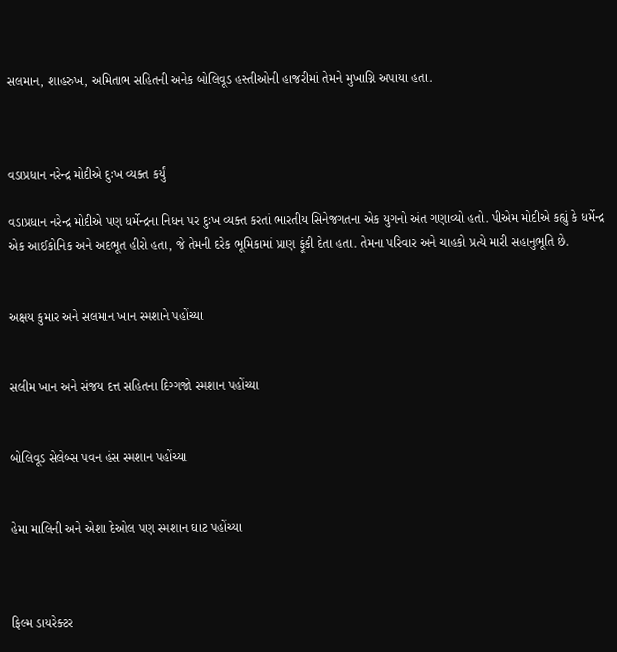સલમાન, શાહરુખ, અમિતાભ સહિતની અનેક બોલિવૂડ હસ્તીઓની હાજરીમાં તેમને મુખાગ્નિ અપાયા હતા.



વડાપ્રધાન નરેન્દ્ર મોદીએ દુઃખ વ્યક્ત કર્યું

વડાપ્રધાન નરેન્દ્ર મોદીએ પણ ધર્મેન્દ્રના નિધન પર દુઃખ વ્યક્ત કરતાં ભારતીય સિનેજગતના એક યુગનો અંત ગણાવ્યો હતો. પીએમ મોદીએ કહ્યું કે ધર્મેન્દ્ર એક આઈકોનિક અને અદભૂત હીરો હતા, જે તેમની દરેક ભૂમિકામાં પ્રાણ ફૂંકી દેતા હતા. તેમના પરિવાર અને ચાહકો પ્રત્યે મારી સહાનુભૂતિ છે.


અક્ષય કુમાર અને સલમાન ખાન સ્મશાને પહોંચ્યા


સલીમ ખાન અને સંજય દત્ત સહિતના દિગ્ગજો સ્મશાન પહોંચ્યા


બોલિવૂડ સેલેબ્સ પવન હંસ સ્મશાન પહોંચ્યા


હેમા માલિની અને એશા દેઓલ પણ સ્મશાન ઘાટ પહોંચ્યા



ફિલ્મ ડાયરેક્ટર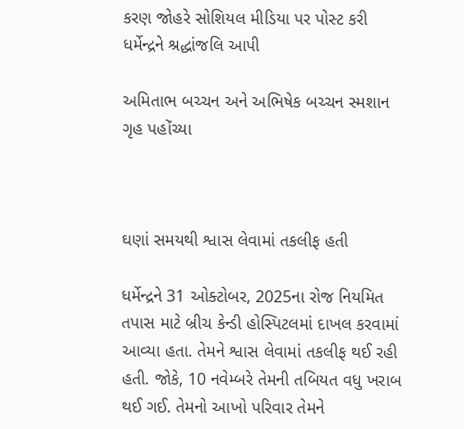કરણ જોહરે સોશિયલ મીડિયા પર પોસ્ટ કરી ધર્મેન્દ્રને શ્રદ્ધાંજલિ આપી

અમિતાભ બચ્ચન અને અભિષેક બચ્ચન સ્મશાન ગૃહ પહોંચ્યા



ઘણાં સમયથી શ્વાસ લેવામાં તકલીફ હતી

ધર્મેન્દ્રને 31 ઓક્ટોબર, 2025ના રોજ નિયમિત તપાસ માટે બ્રીચ કેન્ડી હોસ્પિટલમાં દાખલ કરવામાં આવ્યા હતા. તેમને શ્વાસ લેવામાં તકલીફ થઈ રહી હતી. જોકે, 10 નવેમ્બરે તેમની તબિયત વધુ ખરાબ થઈ ગઈ. તેમનો આખો પરિવાર તેમને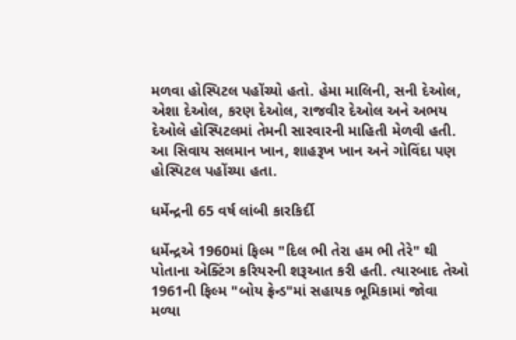મળવા હોસ્પિટલ પહોંચ્યો હતો. હેમા માલિની, સની દેઓલ, એશા દેઓલ, કરણ દેઓલ, રાજવીર દેઓલ અને અભય દેઓલે હોસ્પિટલમાં તેમની સારવારની માહિતી મેળવી હતી. આ સિવાય સલમાન ખાન, શાહરૂખ ખાન અને ગોવિંદા પણ હોસ્પિટલ પહોંચ્યા હતા.

ધર્મેન્દ્રની 65 વર્ષ લાંબી કારકિર્દી

ધર્મેન્દ્રએ 1960માં ફિલ્મ "દિલ ભી તેરા હમ ભી તેરે" થી પોતાના એક્ટિંગ કરિયરની શરૂઆત કરી હતી. ત્યારબાદ તેઓ 1961ની ફિલ્મ "બોય ફ્રેન્ડ"માં સહાયક ભૂમિકામાં જોવા મળ્યા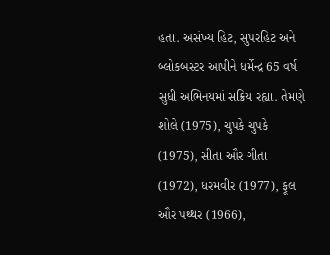હતા. અસંખ્ય હિટ, સુપરહિટ અને બ્લોકબસ્ટર આપીને ધર્મેન્દ્ર 65 વર્ષ સુધી અભિનયમાં સક્રિય રહ્યા. તેમણે શોલે (1975), ચુપકે ચુપકે (1975), સીતા ઔર ગીતા (1972), ધરમવીર (1977), ફૂલ ઔર પથ્થર (1966),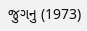જુગનુ (1973)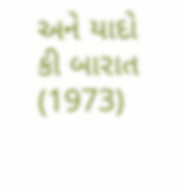અને યાદો કી બારાત (1973)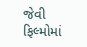જેવી ફિલ્મોમાં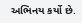અભિનય કર્યો છે.